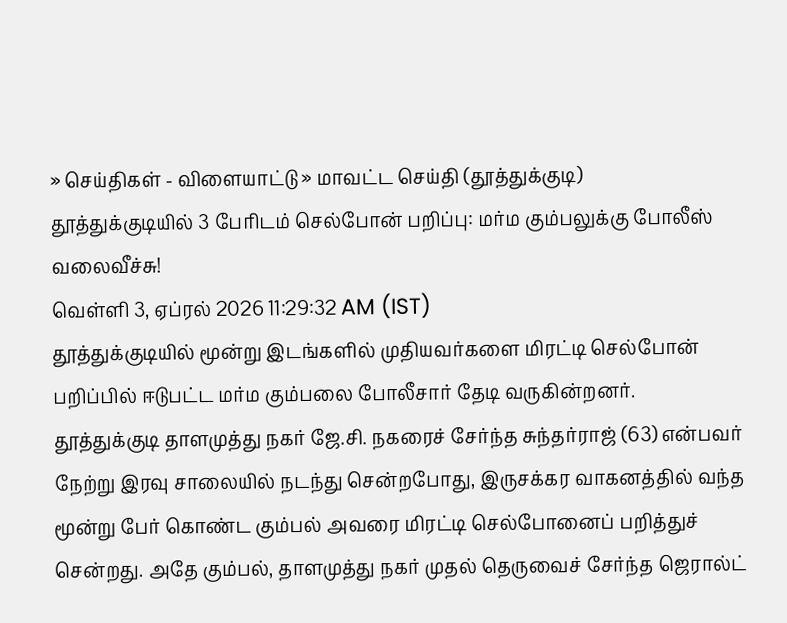» செய்திகள் - விளையாட்டு » மாவட்ட செய்தி (தூத்துக்குடி)
தூத்துக்குடியில் 3 பேரிடம் செல்போன் பறிப்பு: மர்ம கும்பலுக்கு போலீஸ் வலைவீச்சு!
வெள்ளி 3, ஏப்ரல் 2026 11:29:32 AM (IST)
தூத்துக்குடியில் மூன்று இடங்களில் முதியவர்களை மிரட்டி செல்போன் பறிப்பில் ஈடுபட்ட மர்ம கும்பலை போலீசார் தேடி வருகின்றனர்.
தூத்துக்குடி தாளமுத்து நகர் ஜே.சி. நகரைச் சேர்ந்த சுந்தர்ராஜ் (63) என்பவர் நேற்று இரவு சாலையில் நடந்து சென்றபோது, இருசக்கர வாகனத்தில் வந்த மூன்று பேர் கொண்ட கும்பல் அவரை மிரட்டி செல்போனைப் பறித்துச் சென்றது. அதே கும்பல், தாளமுத்து நகர் முதல் தெருவைச் சேர்ந்த ஜெரால்ட்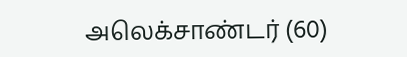அலெக்சாண்டர் (60)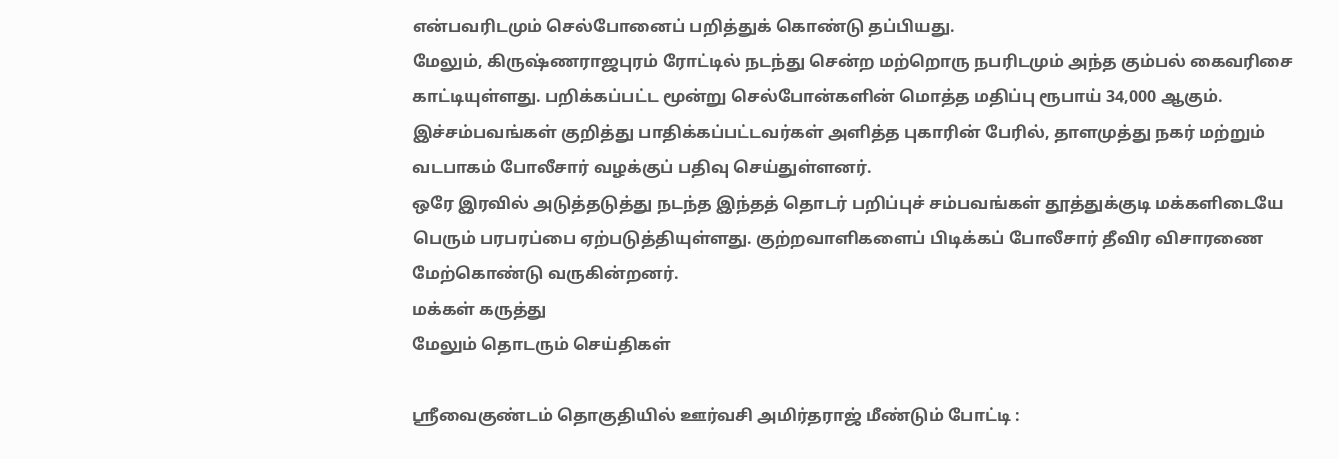என்பவரிடமும் செல்போனைப் பறித்துக் கொண்டு தப்பியது.
மேலும், கிருஷ்ணராஜபுரம் ரோட்டில் நடந்து சென்ற மற்றொரு நபரிடமும் அந்த கும்பல் கைவரிசை காட்டியுள்ளது. பறிக்கப்பட்ட மூன்று செல்போன்களின் மொத்த மதிப்பு ரூபாய் 34,000 ஆகும். இச்சம்பவங்கள் குறித்து பாதிக்கப்பட்டவர்கள் அளித்த புகாரின் பேரில், தாளமுத்து நகர் மற்றும் வடபாகம் போலீசார் வழக்குப் பதிவு செய்துள்ளனர்.
ஒரே இரவில் அடுத்தடுத்து நடந்த இந்தத் தொடர் பறிப்புச் சம்பவங்கள் தூத்துக்குடி மக்களிடையே பெரும் பரபரப்பை ஏற்படுத்தியுள்ளது. குற்றவாளிகளைப் பிடிக்கப் போலீசார் தீவிர விசாரணை மேற்கொண்டு வருகின்றனர்.
மக்கள் கருத்து
மேலும் தொடரும் செய்திகள்

ஸ்ரீவைகுண்டம் தொகுதியில் ஊர்வசி அமிர்தராஜ் மீண்டும் போட்டி :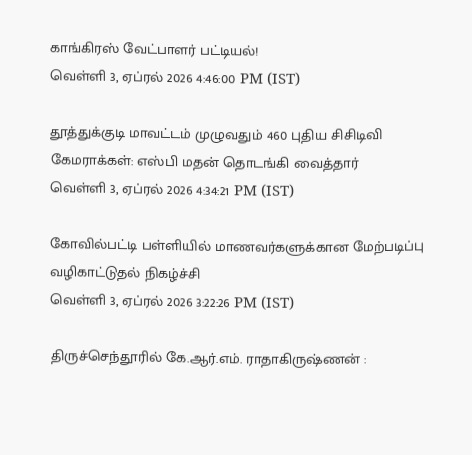காங்கிரஸ் வேட்பாளர் பட்டியல்!
வெள்ளி 3, ஏப்ரல் 2026 4:46:00 PM (IST)

தூத்துக்குடி மாவட்டம் முழுவதும் 460 புதிய சிசிடிவி கேமராக்கள்: எஸ்பி மதன் தொடங்கி வைத்தார்
வெள்ளி 3, ஏப்ரல் 2026 4:34:21 PM (IST)

கோவில்பட்டி பள்ளியில் மாணவர்களுக்கான மேற்படிப்பு வழிகாட்டுதல் நிகழ்ச்சி
வெள்ளி 3, ஏப்ரல் 2026 3:22:26 PM (IST)

திருச்செந்தூரில் கே.ஆர்.எம். ராதாகிருஷ்ணன் :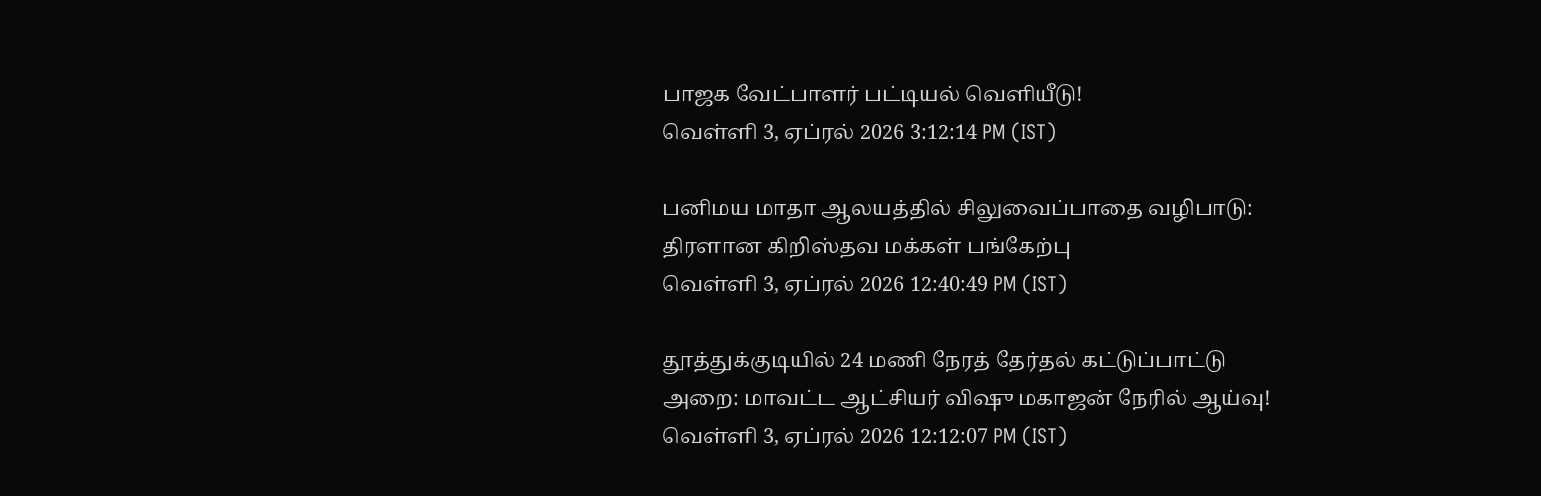பாஜக வேட்பாளர் பட்டியல் வெளியீடு!
வெள்ளி 3, ஏப்ரல் 2026 3:12:14 PM (IST)

பனிமய மாதா ஆலயத்தில் சிலுவைப்பாதை வழிபாடு: திரளான கிறிஸ்தவ மக்கள் பங்கேற்பு
வெள்ளி 3, ஏப்ரல் 2026 12:40:49 PM (IST)

தூத்துக்குடியில் 24 மணி நேரத் தேர்தல் கட்டுப்பாட்டு அறை: மாவட்ட ஆட்சியர் விஷு மகாஜன் நேரில் ஆய்வு!
வெள்ளி 3, ஏப்ரல் 2026 12:12:07 PM (IST)